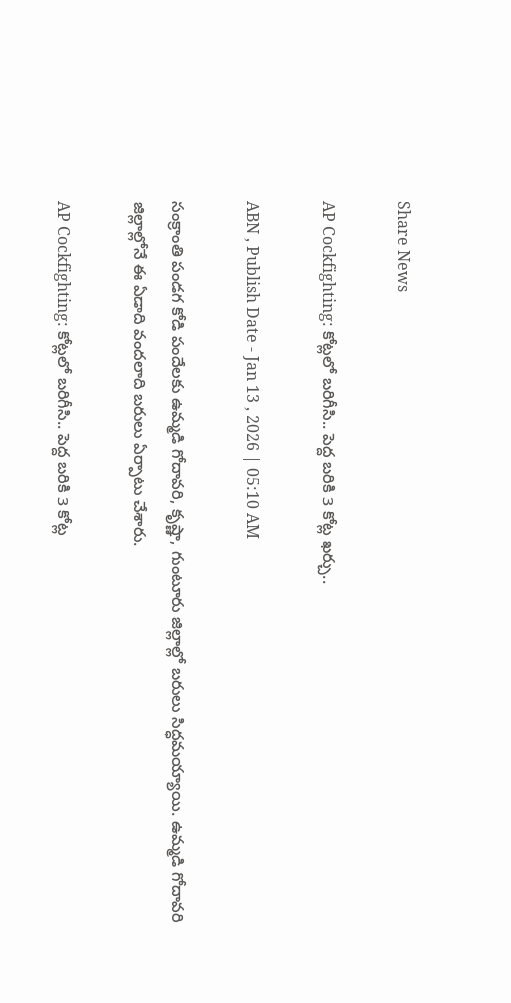Share News

AP Cockfighting: కోట్లలో బరిగీసి.. పెద్ద బరికి 3 కోట్ల ఖర్చు..

ABN , Publish Date - Jan 13 , 2026 | 05:10 AM

సంక్రాంతి పండగ కోడి పందేలకు ఉమ్మడి గోదావరి, కృష్ణా, గుంటూరు జిల్లాల్లో బరులు సిద్ధమయ్యాయి. ఉమ్మడి గోదావరి జిల్లాల్లోనే ఈ ఏడాది వందలాది బరులు ఏర్పాటు చేశారు.

AP Cockfighting: కోట్లలో బరిగీసి.. పెద్ద బరికి 3 కోట్ల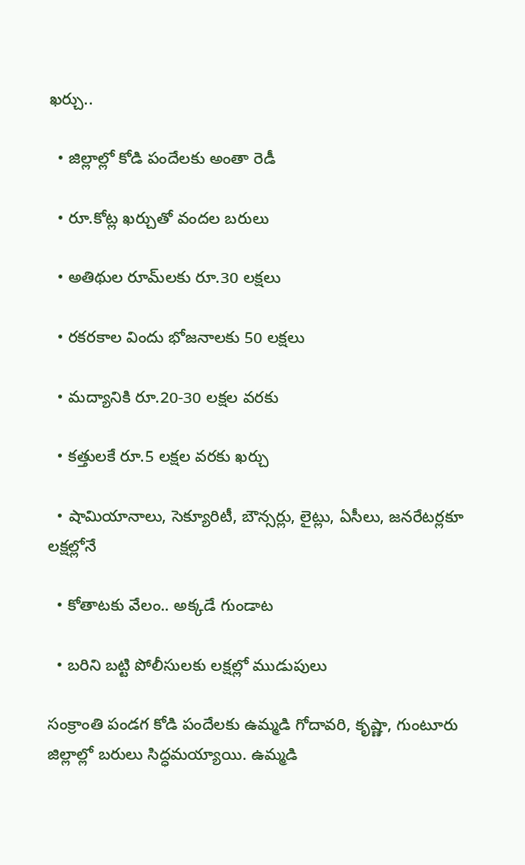ఖర్చు..

  • జిల్లాల్లో కోడి పందేలకు అంతా రెడీ

  • రూ.కోట్ల ఖర్చుతో వందల బరులు

  • అతిథుల రూమ్‌లకు రూ.30 లక్షలు

  • రకరకాల విందు భోజనాలకు 50 లక్షలు

  • మద్యానికి రూ.20-30 లక్షల వరకు

  • కత్తులకే రూ.5 లక్షల వరకు ఖర్చు

  • షామియానాలు, సెక్యూరిటీ, బౌన్సర్లు, లైట్లు, ఏసీలు, జనరేటర్లకూ లక్షల్లోనే

  • కోతాటకు వేలం.. అక్కడే గుండాట

  • బరిని బట్టి పోలీసులకు లక్షల్లో ముడుపులు

సంక్రాంతి పండగ కోడి పందేలకు ఉమ్మడి గోదావరి, కృష్ణా, గుంటూరు జిల్లాల్లో బరులు సిద్ధమయ్యాయి. ఉమ్మడి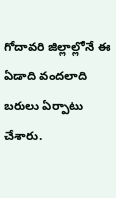గోదావరి జిల్లాల్లోనే ఈ ఏడాది వందలాది బరులు ఏర్పాటు చేశారు.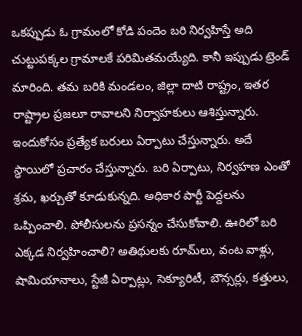ఒకప్పుడు ఓ గ్రామంలో కోడి పందెం బరి నిర్వహిస్తే అది చుట్టుపక్కల గ్రామాలకే పరిమితమయ్యేది. కానీ ఇప్పుడు ట్రెండ్‌ మారింది. తమ బరికి మండలం, జిల్లా దాటి రాష్ట్రం, ఇతర రాష్ట్రాల ప్రజలూ రావాలని నిర్వాహకులు ఆశిస్తున్నారు. ఇందుకోసం ప్రత్యేక బరులు ఏర్పాటు చేస్తున్నారు. అదే స్థాయిలో ప్రచారం చేస్తున్నారు. బరి ఏర్పాటు, నిర్వహణ ఎంతో శ్రమ, ఖర్చుతో కూడుకున్నది. అధికార పార్టీ పెద్దలను ఒప్పించాలి. పోలీసులను ప్రసన్నం చేసుకోవాలి. ఊరిలో బరి ఎక్కడ నిర్వహించాలి? అతిథులకు రూమ్‌లు, వంట వాళ్లు, షామియానాలు, స్టేజీ ఏర్పాట్లు, సెక్యూరిటీ, బౌన్సర్లు, కత్తులు,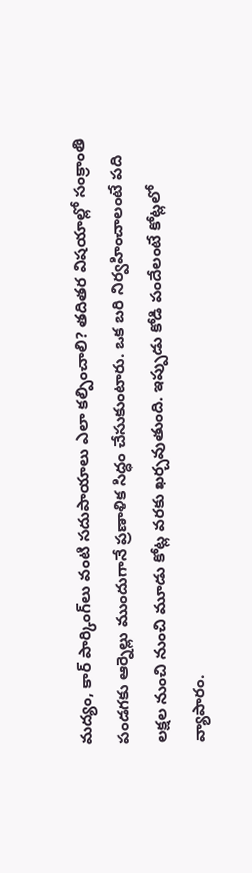మద్యం, కార్‌ పార్కింగ్‌లు వంటి సదుపాయాలు ఎలా కల్పించాలి? తదితర విషయాల్లో సంక్రాంతి పండగకు ఆర్నెల్లు ముందుగానే ప్రణాళిక సిద్ధం చేసుకుంటారు. ఒక బరి నిర్వహించాలంటే పది లక్షల నుంచి నుంచి మూడు కోట్ల వరకు ఖర్చవుతుంది. ఇప్పుడు కోడి పందేలంటే కోట్లలో వ్యాపారం.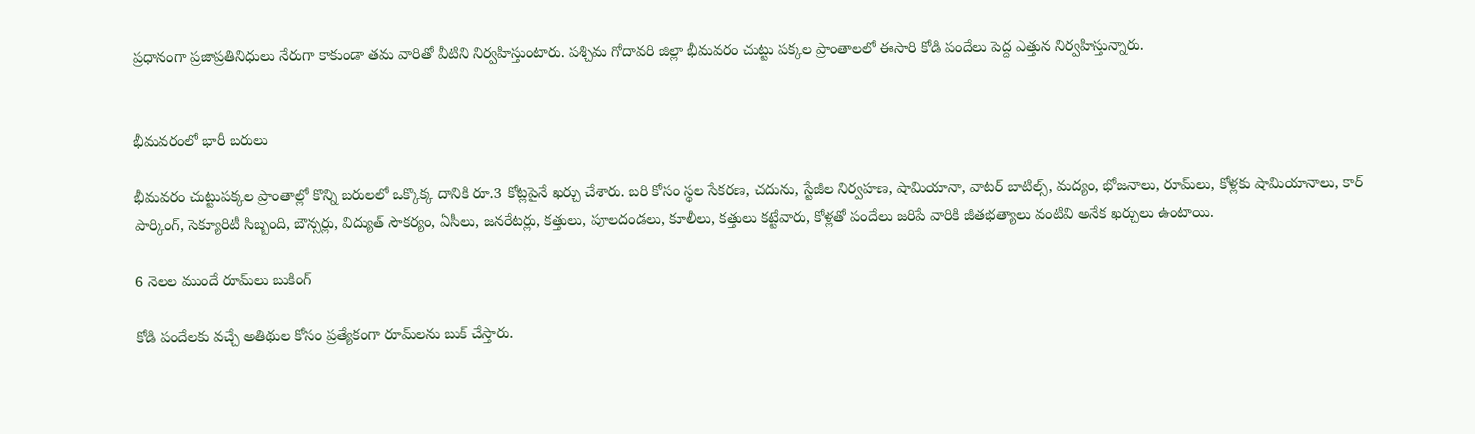ప్రధానంగా ప్రజాప్రతినిధులు నేరుగా కాకుండా తమ వారితో వీటిని నిర్వహిస్తుంటారు. పశ్చిమ గోదావరి జిల్లా భీమవరం చుట్టు పక్కల ప్రాంతాలలో ఈసారి కోడి పందేలు పెద్ద ఎత్తున నిర్వహిస్తున్నారు.


భీమవరంలో భారీ బరులు

భీమవరం చుట్టుపక్కల ప్రాంతాల్లో కొన్ని బరులలో ఒక్కొక్క దానికి రూ.3 కోట్లపైనే ఖర్చు చేశారు. బరి కోసం స్థల సేకరణ, చదును, స్టేజీల నిర్వహణ, షామియానా, వాటర్‌ బాటిల్స్‌, మద్యం, భోజనాలు, రూమ్‌లు, కోళ్లకు షామియానాలు, కార్‌ పార్కింగ్‌, సెక్యూరిటీ సిబ్బంది, బౌన్సర్లు, విద్యుత్‌ సౌకర్యం, ఏసీలు, జనరేటర్లు, కత్తులు, పూలదండలు, కూలీలు, కత్తులు కట్టేవారు, కోళ్లతో పందేలు జరిపే వారికి జీతభత్యాలు వంటివి అనేక ఖర్చులు ఉంటాయి.

6 నెలల ముందే రూమ్‌లు బుకింగ్‌

కోడి పందేలకు వచ్చే అతిథుల కోసం ప్రత్యేకంగా రూమ్‌లను బుక్‌ చేస్తారు.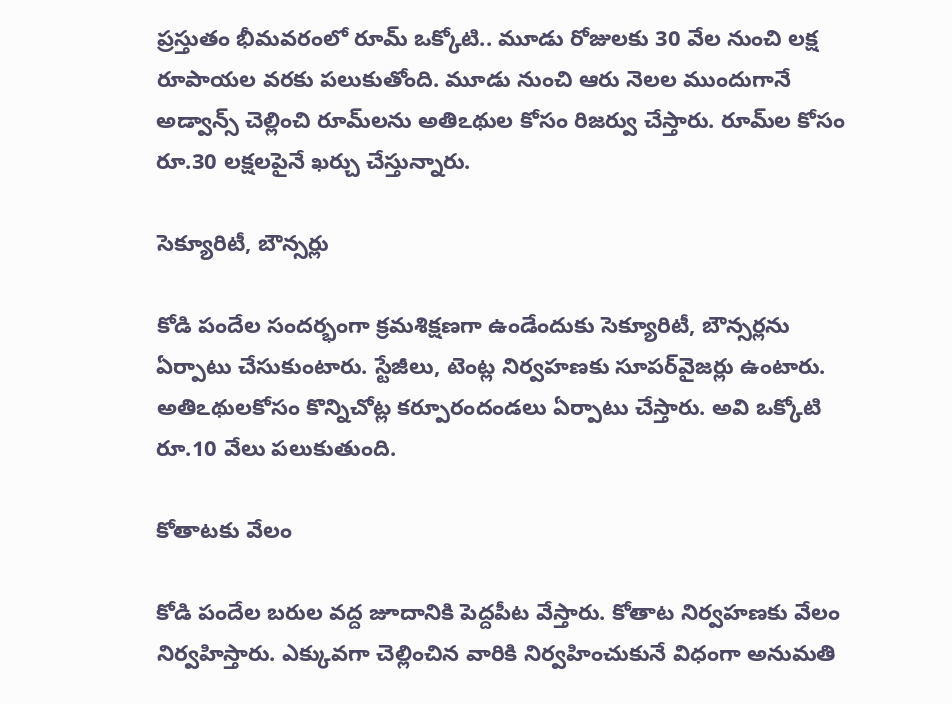ప్రస్తుతం భీమవరంలో రూమ్‌ ఒక్కోటి.. మూడు రోజులకు 30 వేల నుంచి లక్ష రూపాయల వరకు పలుకుతోంది. మూడు నుంచి ఆరు నెలల ముందుగానే అడ్వాన్స్‌ చెల్లించి రూమ్‌లను అతిఽథుల కోసం రిజర్వు చేస్తారు. రూమ్‌ల కోసం రూ.30 లక్షలపైనే ఖర్చు చేస్తున్నారు.

సెక్యూరిటీ, బౌన్సర్లు

కోడి పందేల సందర్భంగా క్రమశిక్షణగా ఉండేందుకు సెక్యూరిటీ, బౌన్సర్లను ఏర్పాటు చేసుకుంటారు. స్టేజీలు, టెంట్ల నిర్వహణకు సూపర్‌వైజర్లు ఉంటారు. అతిఽథులకోసం కొన్నిచోట్ల కర్పూరందండలు ఏర్పాటు చేస్తారు. అవి ఒక్కోటి రూ.10 వేలు పలుకుతుంది.

కోతాటకు వేలం

కోడి పందేల బరుల వద్ద జూదానికి పెద్దపీట వేస్తారు. కోతాట నిర్వహణకు వేలం నిర్వహిస్తారు. ఎక్కువగా చెల్లించిన వారికి నిర్వహించుకునే విధంగా అనుమతి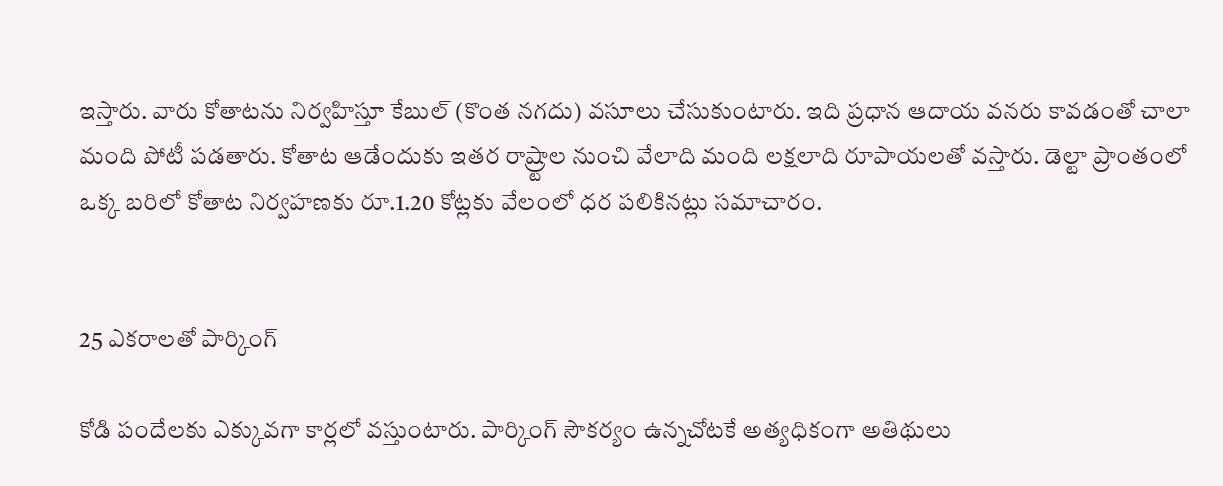ఇస్తారు. వారు కోతాటను నిర్వహిస్తూ కేబుల్‌ (కొంత నగదు) వసూలు చేసుకుంటారు. ఇది ప్రధాన ఆదాయ వనరు కావడంతో చాలా మంది పోటీ పడతారు. కోతాట ఆడేందుకు ఇతర రాష్ర్టాల నుంచి వేలాది మంది లక్షలాది రూపాయలతో వస్తారు. డెల్టా ప్రాంతంలో ఒక్క బరిలో కోతాట నిర్వహణకు రూ.1.20 కోట్లకు వేలంలో ధర పలికినట్లు సమాచారం.


25 ఎకరాలతో పార్కింగ్‌

కోడి పందేలకు ఎక్కువగా కార్లలో వస్తుంటారు. పార్కింగ్‌ సౌకర్యం ఉన్నచోటకే అత్యధికంగా అతిథులు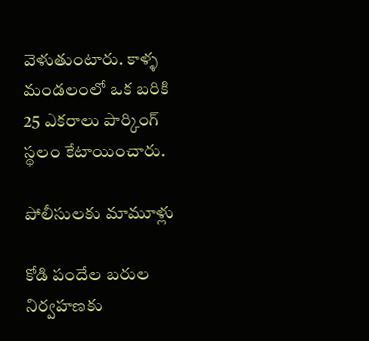వెళుతుంటారు. కాళ్ళ మండలంలో ఒక బరికి 25 ఎకరాలు పార్కింగ్‌ స్థలం కేటాయించారు.

పోలీసులకు మామూళ్లు

కోడి పందేల బరుల నిర్వహణకు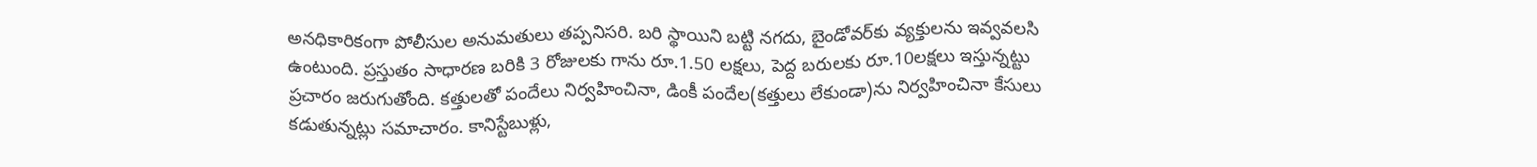అనధికారికంగా పోలీసుల అనుమతులు తప్పనిసరి. బరి స్థాయిని బట్టి నగదు, బైండోవర్‌కు వ్యక్తులను ఇవ్వవలసి ఉంటుంది. ప్రస్తుతం సాధారణ బరికి 3 రోజులకు గాను రూ.1.50 లక్షలు, పెద్ద బరులకు రూ.10లక్షలు ఇస్తున్నట్టు ప్రచారం జరుగుతోంది. కత్తులతో పందేలు నిర్వహించినా, డింకీ పందేల(కత్తులు లేకుండా)ను నిర్వహించినా కేసులు కడుతున్నట్లు సమాచారం. కానిస్టేబుళ్లు,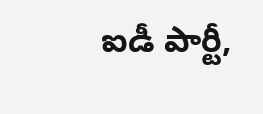ఐడీ పార్టీ,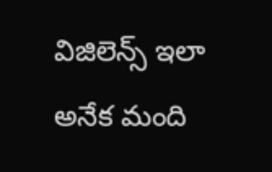విజిలెన్స్‌ ఇలా అనేక మంది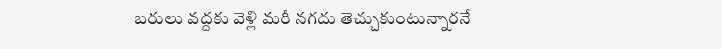బరులు వద్దకు వెళ్లి మరీ నగదు తెచ్చుకుంటున్నారనే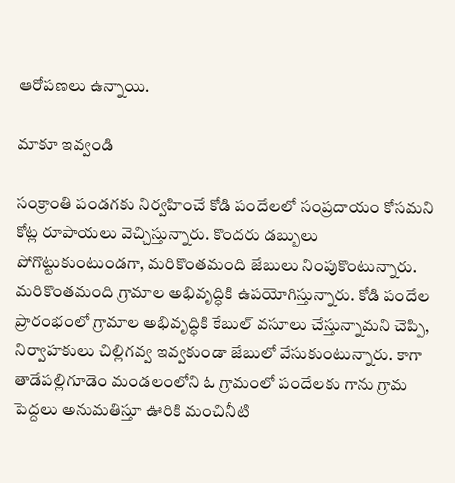ఆరోపణలు ఉన్నాయి.

మాకూ ఇవ్వండి

సంక్రాంతి పండగకు నిర్వహించే కోడి పందేలలో సంప్రదాయం కోసమని కోట్ల రూపాయలు వెచ్చిస్తున్నారు. కొందరు డబ్బులు పోగొట్టుకుంటుండగా, మరికొంతమంది జేబులు నింపుకొంటున్నారు. మరికొంతమంది గ్రామాల అభివృద్ధికి ఉపయోగిస్తున్నారు. కోడి పందేల ప్రారంభంలో గ్రామాల అభివృద్ధికి కేబుల్‌ వసూలు చేస్తున్నామని చెప్పి, నిర్వాహకులు చిల్లిగవ్వ ఇవ్వకుండా జేబులో వేసుకుంటున్నారు. కాగా తాడేపల్లిగూడెం మండలంలోని ఓ గ్రామంలో పందేలకు గాను గ్రామ పెద్దలు అనుమతిస్తూ ఊరికి మంచినీటి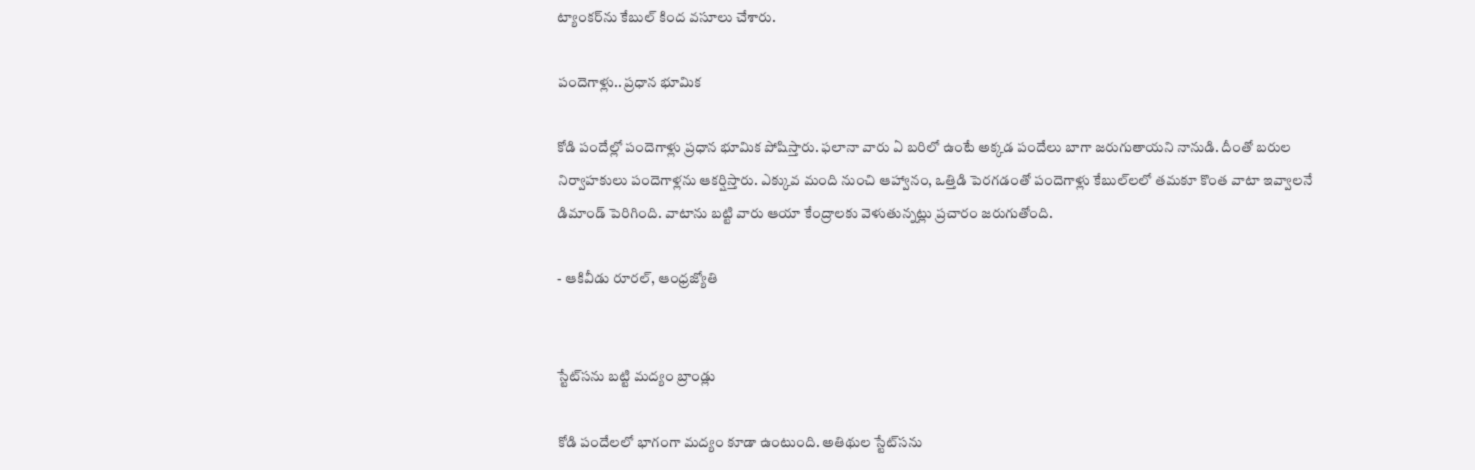ట్యాంకర్‌ను కేబుల్‌ కింద వసూలు చేశారు.

పందెగాళ్లు.. ప్రధాన భూమిక

కోడి పందేల్లో పందెగాళ్లు ప్రధాన భూమిక పోషిస్తారు. ఫలానా వారు ఏ బరిలో ఉంటే అక్కడ పందేలు బాగా జరుగుతాయని నానుడి. దీంతో బరుల నిర్వాహకులు పందెగాళ్లను ఆకర్షిస్తారు. ఎక్కువ మంది నుంచి ఆహ్వానం, ఒత్తిడి పెరగడంతో పందెగాళ్లు కేబుల్‌లలో తమకూ కొంత వాటా ఇవ్వాలనే డిమాండ్‌ పెరిగింది. వాటాను బట్టి వారు ఆయా కేంద్రాలకు వెళుతున్నట్లు ప్రచారం జరుగుతోంది.

- ఆకివీడు రూరల్‌, ఆంధ్రజ్యోతి


స్టేట్‌సను బట్టి మద్యం బ్రాండ్లు

కోడి పందేలలో భాగంగా మద్యం కూడా ఉంటుంది. అతిథుల స్టేట్‌సను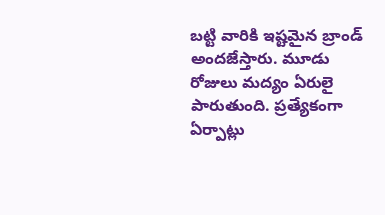బట్టి వారికి ఇష్టమైన బ్రాండ్‌ అందజేస్తారు. మూడు రోజులు మద్యం ఏరులై పారుతుంది. ప్రత్యేకంగా ఏర్పాట్లు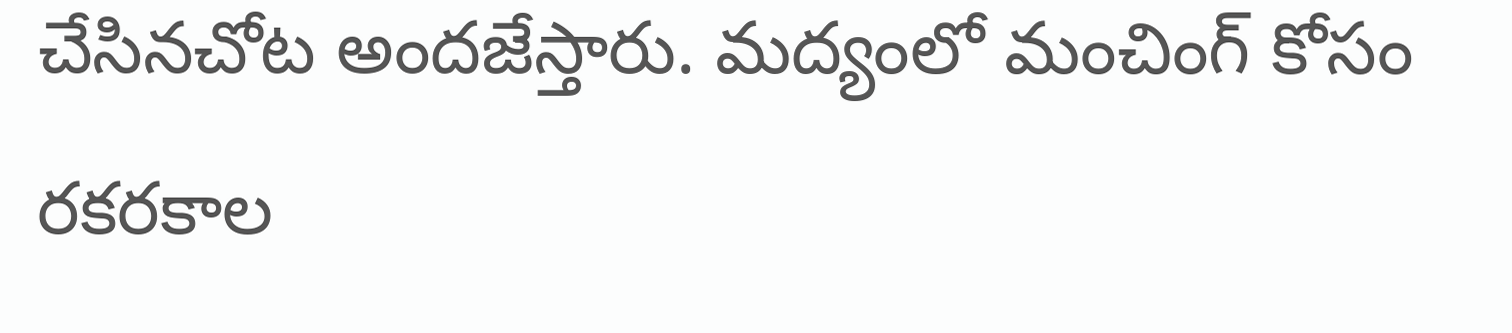చేసినచోట అందజేస్తారు. మద్యంలో మంచింగ్‌ కోసం రకరకాల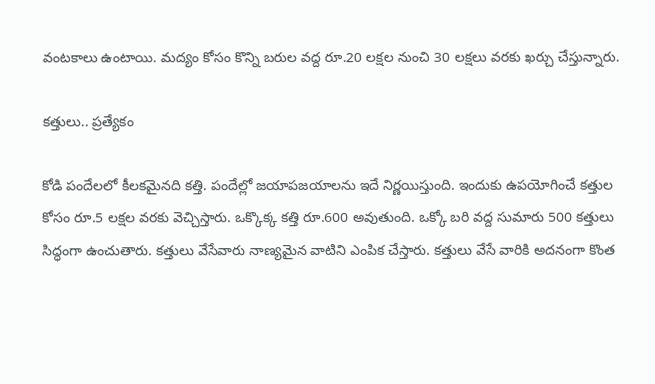వంటకాలు ఉంటాయి. మద్యం కోసం కొన్ని బరుల వద్ద రూ.20 లక్షల నుంచి 30 లక్షలు వరకు ఖర్చు చేస్తున్నారు.

కత్తులు.. ప్రత్యేకం

కోడి పందేలలో కీలకమైనది కత్తి. పందేల్లో జయాపజయాలను ఇదే నిర్ణయిస్తుంది. ఇందుకు ఉపయోగించే కత్తుల కోసం రూ.5 లక్షల వరకు వెచ్చిస్తారు. ఒక్కొక్క కత్తి రూ.600 అవుతుంది. ఒక్కో బరి వద్ద సుమారు 500 కత్తులు సిద్ధంగా ఉంచుతారు. కత్తులు వేసేవారు నాణ్యమైన వాటిని ఎంపిక చేస్తారు. కత్తులు వేసే వారికి అదనంగా కొంత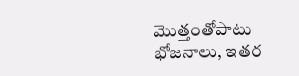మొత్తంతోపాటు భోజనాలు, ఇతర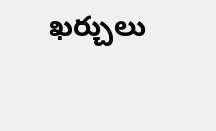ఖర్చులు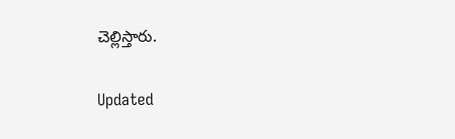చెల్లిస్తారు.

Updated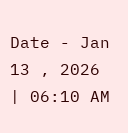Date - Jan 13 , 2026 | 06:10 AM